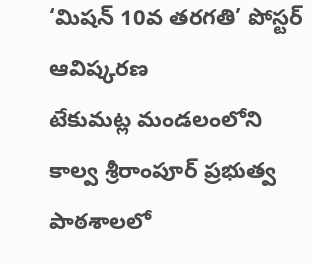‘మిషన్ 10వ తరగతి’ పోస్టర్ ఆవిష్కరణ
టేకుమట్ల మండలంలోని కాల్వ శ్రీరాంపూర్ ప్రభుత్వ పాఠశాలలో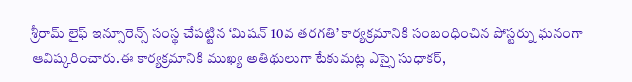శ్రీరామ్ లైఫ్ ఇన్సూరెన్స్ సంస్థ చేపట్టిన ‘మిషన్ 10వ తరగతి’ కార్యక్రమానికి సంబంధించిన పోస్టర్ను ఘనంగా ఆవిష్కరించారు.ఈ కార్యక్రమానికి ముఖ్య అతిథులుగా టేకుమట్ల ఎస్సై సుధాకర్,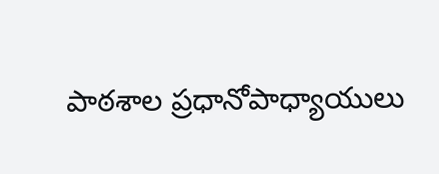పాఠశాల ప్రధానోపాధ్యాయులు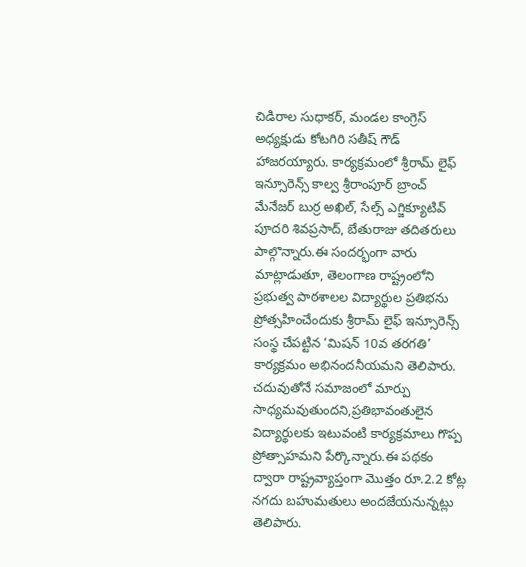చిడిరాల సుధాకర్, మండల కాంగ్రెస్ అధ్యక్షుడు కోటగిరి సతీష్ గౌడ్ హాజరయ్యారు. కార్యక్రమంలో శ్రీరామ్ లైఫ్ ఇన్సూరెన్స్ కాల్వ శ్రీరాంపూర్ బ్రాంచ్ మేనేజర్ బుర్ర అఖిల్, సేల్స్ ఎగ్జిక్యూటివ్ పూదరి శివప్రసాద్, బేతురాజు తదితరులు పాల్గొన్నారు.ఈ సందర్భంగా వారు మాట్లాడుతూ, తెలంగాణ రాష్ట్రంలోని ప్రభుత్వ పాఠశాలల విద్యార్థుల ప్రతిభను ప్రోత్సహించేందుకు శ్రీరామ్ లైఫ్ ఇన్సూరెన్స్ సంస్థ చేపట్టిన ‘మిషన్ 10వ తరగతి’ కార్యక్రమం అభినందనీయమని తెలిపారు. చదువుతోనే సమాజంలో మార్పు సాధ్యమవుతుందని,ప్రతిభావంతులైన విద్యార్థులకు ఇటువంటి కార్యక్రమాలు గొప్ప ప్రోత్సాహమని పేర్కొన్నారు.ఈ పథకం ద్వారా రాష్ట్రవ్యాప్తంగా మొత్తం రూ.2.2 కోట్ల నగదు బహుమతులు అందజేయనున్నట్లు తెలిపారు.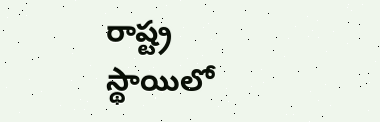రాష్ట్ర స్థాయిలో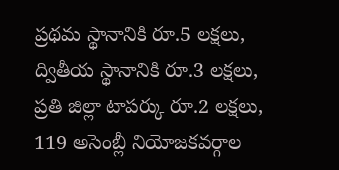ప్రథమ స్థానానికి రూ.5 లక్షలు, ద్వితీయ స్థానానికి రూ.3 లక్షలు, ప్రతి జిల్లా టాపర్కు రూ.2 లక్షలు, 119 అసెంబ్లీ నియోజకవర్గాల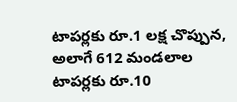టాపర్లకు రూ.1 లక్ష చొప్పున, అలాగే 612 మండలాల టాపర్లకు రూ.10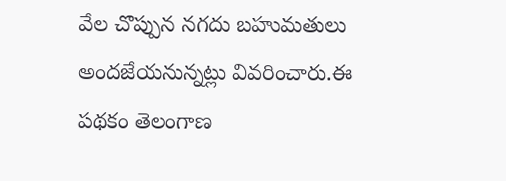వేల చొప్పున నగదు బహుమతులు అందజేయనున్నట్లు వివరించారు.ఈ పథకం తెలంగాణ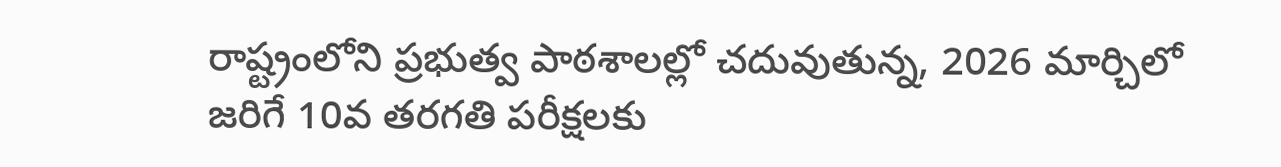రాష్ట్రంలోని ప్రభుత్వ పాఠశాలల్లో చదువుతున్న, 2026 మార్చిలో జరిగే 10వ తరగతి పరీక్షలకు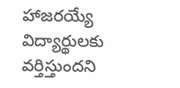హాజరయ్యే విద్యార్థులకు వర్తిస్తుందని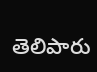తెలిపారు